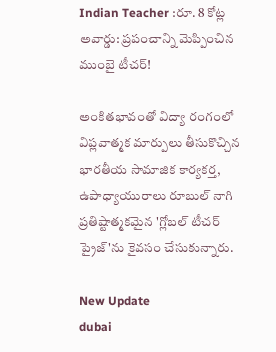Indian Teacher :రూ. 8 కోట్ల అవార్డు: ప్రపంచాన్ని మెప్పించిన ముంబై టీచర్!

అంకితభావంతో విద్యా రంగంలో విప్లవాత్మక మార్పులు తీసుకొచ్చిన భారతీయ సామాజిక కార్యకర్త, ఉపాధ్యాయురాలు రూబుల్ నాగి ప్రతిష్టాత్మకమైన 'గ్లోబల్ టీచర్ ప్రైజ్'ను కైవసం చేసుకున్నారు.

New Update
dubai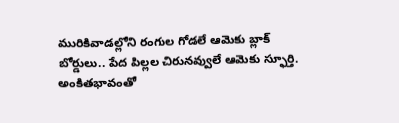మురికివాడల్లోని రంగుల గోడలే ఆమెకు బ్లాక్ బోర్డులు.. పేద పిల్లల చిరునవ్వులే ఆమెకు స్ఫూర్తి. అంకితభావంతో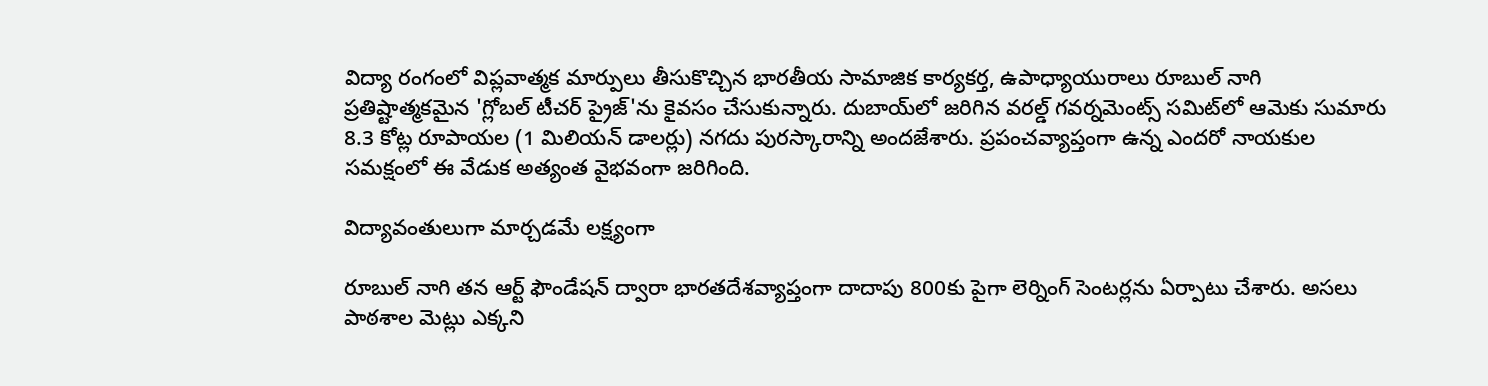విద్యా రంగంలో విప్లవాత్మక మార్పులు తీసుకొచ్చిన భారతీయ సామాజిక కార్యకర్త, ఉపాధ్యాయురాలు రూబుల్ నాగి ప్రతిష్టాత్మకమైన 'గ్లోబల్ టీచర్ ప్రైజ్'ను కైవసం చేసుకున్నారు. దుబాయ్‌లో జరిగిన వరల్డ్ గవర్నమెంట్స్ సమిట్‌లో ఆమెకు సుమారు 8.3 కోట్ల రూపాయల (1 మిలియన్ డాలర్లు) నగదు పురస్కారాన్ని అందజేశారు. ప్రపంచవ్యాప్తంగా ఉన్న ఎందరో నాయకుల సమక్షంలో ఈ వేడుక అత్యంత వైభవంగా జరిగింది.

విద్యావంతులుగా మార్చడమే లక్ష్యంగా

రూబుల్ నాగి తన ఆర్ట్ ఫౌండేషన్ ద్వారా భారతదేశవ్యాప్తంగా దాదాపు 800కు పైగా లెర్నింగ్ సెంటర్లను ఏర్పాటు చేశారు. అసలు పాఠశాల మెట్లు ఎక్కని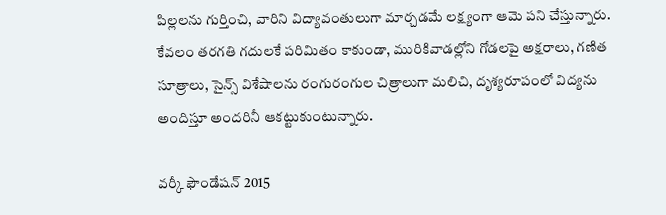పిల్లలను గుర్తించి, వారిని విద్యావంతులుగా మార్చడమే లక్ష్యంగా ఆమె పని చేస్తున్నారు. కేవలం తరగతి గదులకే పరిమితం కాకుండా, మురికివాడల్లోని గోడలపై అక్షరాలు, గణిత సూత్రాలు, సైన్స్ విశేషాలను రంగురంగుల చిత్రాలుగా మలిచి, దృశ్యరూపంలో విద్యను అందిస్తూ అందరినీ ఆకట్టుకుంటున్నారు.

వర్కీ ఫౌండేషన్ 2015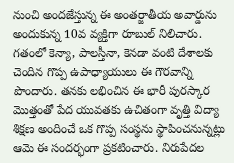నుంచి అందజేస్తున్న ఈ అంతర్జాతీయ అవార్డును అందుకున్న 10వ వ్యక్తిగా రూబుల్ నిలిచారు. గతంలో కెన్యా, పాలస్తీనా, కెనడా వంటి దేశాలకు చెందిన గొప్ప ఉపాధ్యాయులు ఈ గౌరవాన్ని పొందారు. తనకు లభించిన ఈ భారీ పురస్కార మొత్తంతో పేద యువతకు ఉచితంగా వృత్తి విద్యా శిక్షణ అందించే ఒక గొప్ప సంస్థను స్థాపించనున్నట్లు ఆమె ఈ సందర్భంగా ప్రకటించారు. నిరుపేదల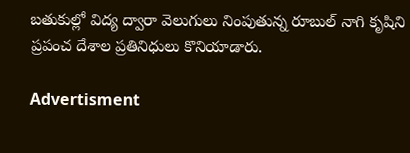బతుకుల్లో విద్య ద్వారా వెలుగులు నింపుతున్న రూబుల్ నాగి కృషిని ప్రపంచ దేశాల ప్రతినిధులు కొనియాడారు.

Advertisment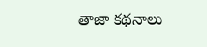తాజా కథనాలు